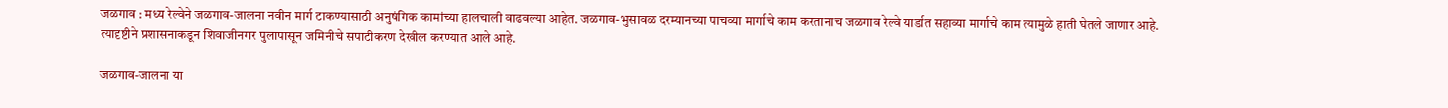जळगाव : मध्य रेल्वेने जळगाव-जालना नवीन मार्ग टाकण्यासाठी अनुषंगिक कामांच्या हालचाली वाढवल्या आहेत. जळगाव-भुसावळ दरम्यानच्या पाचव्या मार्गाचे काम करतानाच जळगाव रेल्वे यार्डात सहाव्या मार्गाचे काम त्यामुळे हाती घेतले जाणार आहे. त्यादृष्टीने प्रशासनाकडून शिवाजीनगर पुलापासून जमिनीचे सपाटीकरण देखील करण्यात आले आहे.

जळगाव-जालना या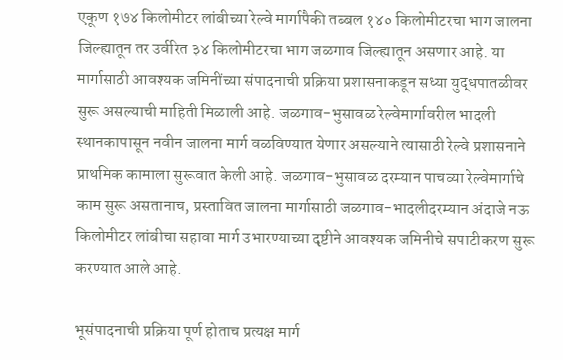एकूण १७४ किलोमीटर लांबीच्या रेल्वे मार्गापैकी तब्बल १४० किलोमीटरचा भाग जालना जिल्ह्यातून तर उर्वरित ३४ किलोमीटरचा भाग जळगाव जिल्ह्यातून असणार आहे. या मार्गासाठी आवश्यक जमिनींच्या संपादनाची प्रक्रिया प्रशासनाकडून सध्या युद्धपातळीवर सुरू असल्याची माहिती मिळाली आहे. जळगाव-भुसावळ रेल्वेमार्गावरील भादली स्थानकापासून नवीन जालना मार्ग वळविण्यात येणार असल्याने त्यासाठी रेल्वे प्रशासनाने प्राथमिक कामाला सुरूवात केली आहे. जळगाव-भुसावळ दरम्यान पाचव्या रेल्वेमार्गाचे काम सुरू असतानाच, प्रस्तावित जालना मार्गासाठी जळगाव-भादलीदरम्यान अंदाजे नऊ किलोमीटर लांबीचा सहावा मार्ग उभारण्याच्या दृष्टीने आवश्यक जमिनीचे सपाटीकरण सुरू करण्यात आले आहे.

भूसंपादनाची प्रक्रिया पूर्ण होताच प्रत्यक्ष मार्ग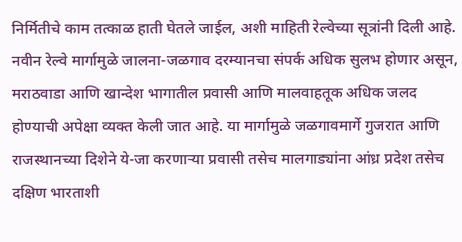निर्मितीचे काम तत्काळ हाती घेतले जाईल, अशी माहिती रेल्वेच्या सूत्रांनी दिली आहे. नवीन रेल्वे मार्गामुळे जालना-जळगाव दरम्यानचा संपर्क अधिक सुलभ होणार असून, मराठवाडा आणि खान्देश भागातील प्रवासी आणि मालवाहतूक अधिक जलद होण्याची अपेक्षा व्यक्त केली जात आहे. या मार्गामुळे जळगावमार्गे गुजरात आणि राजस्थानच्या दिशेने ये-जा करणाऱ्या प्रवासी तसेच मालगाड्यांना आंध्र प्रदेश तसेच दक्षिण भारताशी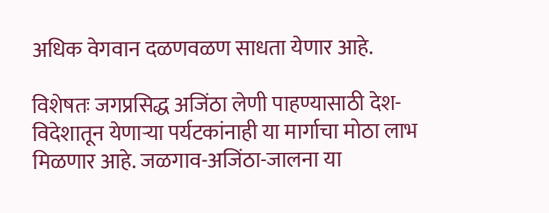अधिक वेगवान दळणवळण साधता येणार आहे.

विशेषतः जगप्रसिद्ध अजिंठा लेणी पाहण्यासाठी देश-विदेशातून येणाऱ्या पर्यटकांनाही या मार्गाचा मोठा लाभ मिळणार आहे. जळगाव-अजिंठा-जालना या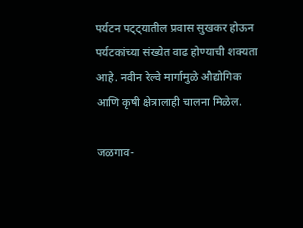पर्यटन पट्ट्यातील प्रवास सुखकर होऊन पर्यटकांच्या संख्येत वाढ होण्याची शक्यता आहे. नवीन रेल्वे मार्गामुळे औद्योगिक आणि कृषी क्षेत्रालाही चालना मिळेल.

जळगाव-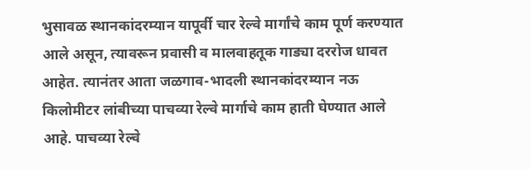भुसावळ स्थानकांदरम्यान यापूर्वी चार रेल्वे मार्गांचे काम पूर्ण करण्यात आले असून, त्यावरून प्रवासी व मालवाहतूक गाड्या दररोज धावत आहेत. त्यानंतर आता जळगाव-भादली स्थानकांदरम्यान नऊ किलोमीटर लांबीच्या पाचव्या रेल्वे मार्गाचे काम हाती घेण्यात आले आहे. पाचव्या रेल्वे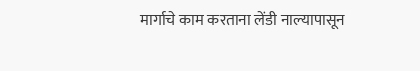मार्गाचे काम करताना लेंडी नाल्यापासून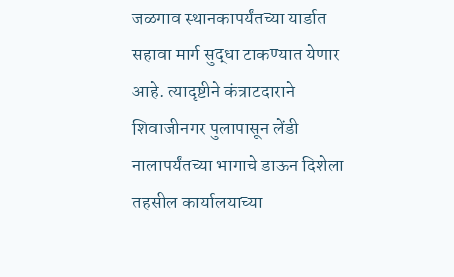जळगाव स्थानकापर्यंतच्या यार्डात सहावा मार्ग सुद्धा टाकण्यात येणार आहे. त्यादृष्टीने कंत्राटदाराने शिवाजीनगर पुलापासून लेंडी नालापर्यंतच्या भागाचे डाऊन दिशेला तहसील कार्यालयाच्या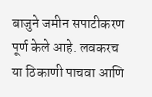बाजुने जमीन सपाटीकरण पूर्ण केले आहे. लवकरच या ठिकाणी पाचवा आणि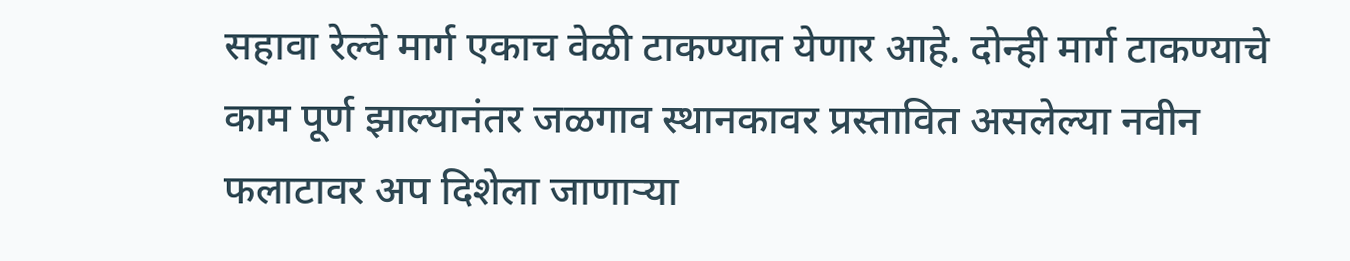सहावा रेल्वे मार्ग एकाच वेळी टाकण्यात येणार आहे. दोन्ही मार्ग टाकण्याचे काम पूर्ण झाल्यानंतर जळगाव स्थानकावर प्रस्तावित असलेल्या नवीन फलाटावर अप दिशेला जाणाऱ्या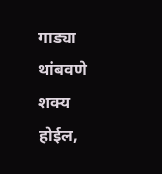गाड्या थांबवणे शक्य होईल,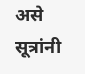असे सूत्रांनी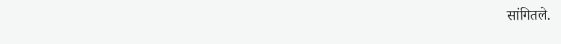सांगितले.